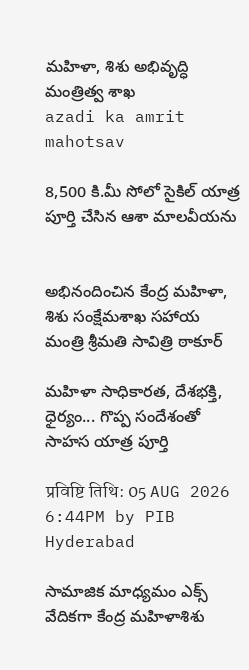మహిళా, శిశు అభివృద్ధి మంత్రిత్వ శాఖ
azadi ka amrit mahotsav

8,500 కి.మీ సోలో సైకిల్ యాత్ర పూర్తి చేసిన ఆశా మాలవీయను


అభినందించిన కేంద్ర మహిళా, శిశు సంక్షేమశాఖ సహాయ మంత్రి శ్రీమతి సావిత్రి ఠాకూర్

మహిళా సాధికారత, దేశభక్తి, ధైర్యం... గొప్ప సందేశంతో సాహస యాత్ర పూర్తి

प्रविष्टि तिथि: 05 AUG 2026 6:44PM by PIB Hyderabad

సామాజిక మాధ్యమం ఎక్స్‌ వేదికగా కేంద్ర మహిళాశిశు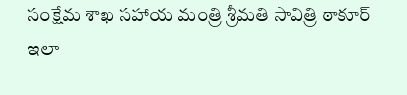సంక్షేమ శాఖ సహాయ మంత్రి శ్రీమతి సావిత్రి ఠాకూర్ ఇలా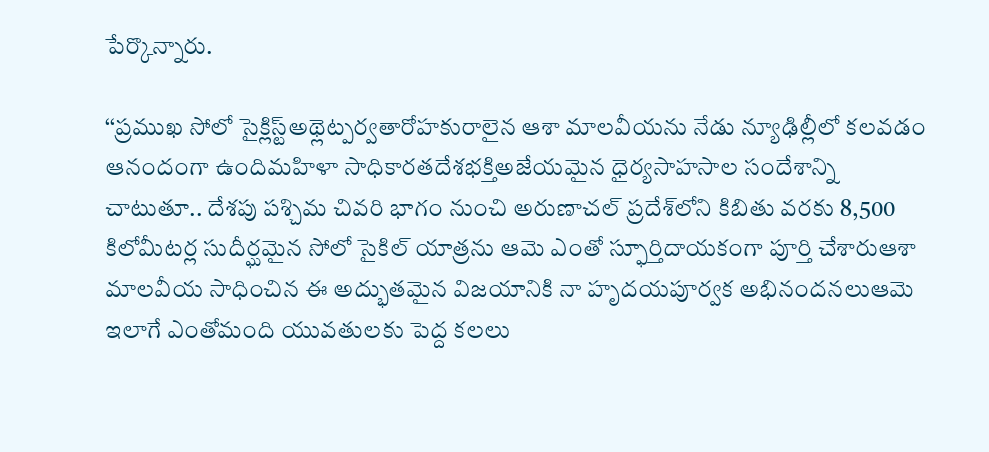పేర్కొన్నారు.

‘‘ప్రముఖ సోలో సైక్లిస్ట్అథ్లెట్పర్వతారోహకురాలైన ఆశా మాలవీయను నేడు న్యూఢిల్లీలో కలవడం ఆనందంగా ఉందిమహిళా సాధికారతదేశభక్తిఅజేయమైన ధైర్యసాహసాల సందేశాన్ని చాటుతూ.. దేశపు పశ్చిమ చివరి భాగం నుంచి అరుణాచల్ ప్రదేశ్‌లోని కిబితు వరకు 8,500 కిలోమీటర్ల సుదీర్ఘమైన సోలో సైకిల్ యాత్రను ఆమె ఎంతో స్ఫూర్తిదాయకంగా పూర్తి చేశారుఆశా మాలవీయ సాధించిన ఈ అద్భుతమైన విజయానికి నా హృదయపూర్వక అభినందనలుఆమె ఇలాగే ఎంతోమంది యువతులకు పెద్ద కలలు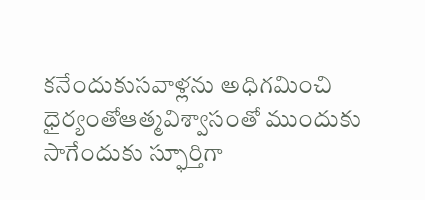కనేందుకుసవాళ్లను అధిగమించి ధైర్యంతోఆత్మవిశ్వాసంతో ముందుకు సాగేందుకు స్ఫూర్తిగా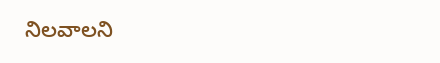నిలవాలని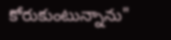కోరుకుంటున్నాను"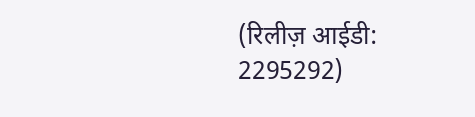(रिलीज़ आईडी: 2295292)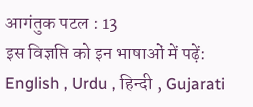आगंतुक पटल : 13
इस विज्ञप्ति को इन भाषाओं में पढ़ें: English , Urdu , हिन्दी , Gujarati